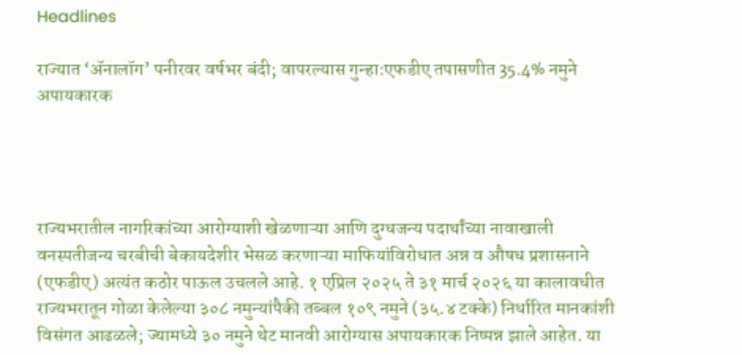Headlines

राज्यात ‘अ‍ॅनालॉग’ पनीरवर वर्षभर बंदी; वापरल्यास गुन्हा:एफडीए तपासणीत 35.4% नमुने अपायकारक




राज्यभरातील नागरिकांच्या आरोग्याशी खेळणाऱ्या आणि दुग्धजन्य पदार्थांच्या नावाखाली वनस्पतीजन्य चरबीची बेकायदेशीर भेसळ करणाऱ्या माफियांविरोधात अन्न व औषध प्रशासनाने (एफडीए) अत्यंत कठोर पाऊल उचलले आहे. १ एप्रिल २०२५ ते ३१ मार्च २०२६ या कालावधीत राज्यभरातून गोळा केलेल्या ३०८ नमुन्यांपैकी तब्बल १०९ नमुने (३५.४ टक्के) निर्धारित मानकांशी विसंगत आढळले; ज्यामध्ये ३० नमुने थेट मानवी आरोग्यास अपायकारक निष्पन्न झाले आहेत. या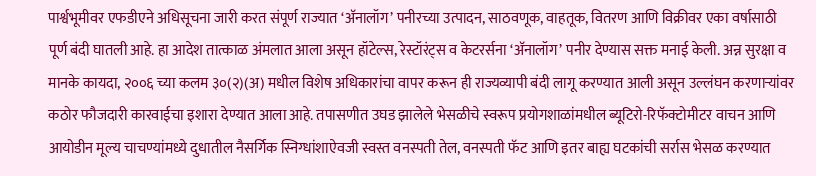पार्श्वभूमीवर एफडीएने अधिसूचना जारी करत संपूर्ण राज्यात ‘अ‍ॅनालॉग’ पनीरच्या उत्पादन, साठवणूक, वाहतूक, वितरण आणि विक्रीवर एका वर्षासाठी पूर्ण बंदी घातली आहे. हा आदेश तात्काळ अंमलात आला असून हॉटेल्स, रेस्टॉरंट्स व केटरर्सना ‘अ‍ॅनालॉग’ पनीर देण्यास सक्त मनाई केली. अन्न सुरक्षा व मानके कायदा, २००६ च्या कलम ३०(२)(अ) मधील विशेष अधिकारांचा वापर करून ही राज्यव्यापी बंदी लागू करण्यात आली असून उल्लंघन करणाऱ्यांवर कठोर फौजदारी कारवाईचा इशारा देण्यात आला आहे. तपासणीत उघड झालेले भेसळीचे स्वरूप प्रयोगशाळांमधील ब्यूटिरो-रिफॅक्टोमीटर वाचन आणि आयोडीन मूल्य चाचण्यांमध्ये दुधातील नैसर्गिक स्निग्धांशाऐवजी स्वस्त वनस्पती तेल, वनस्पती फॅट आणि इतर बाह्य घटकांची सर्रास भेसळ करण्यात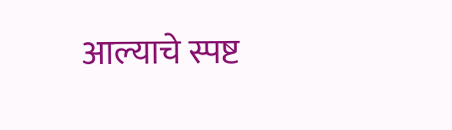आल्याचे स्पष्ट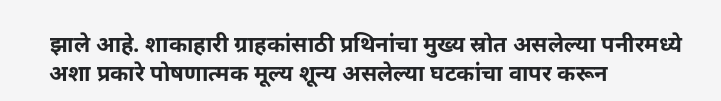झाले आहे. शाकाहारी ग्राहकांसाठी प्रथिनांचा मुख्य स्रोत असलेल्या पनीरमध्ये अशा प्रकारे पोषणात्मक मूल्य शून्य असलेल्या घटकांचा वापर करून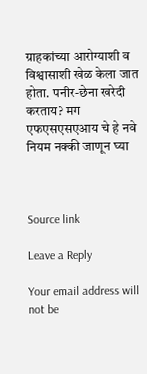ग्राहकांच्या आरोग्याशी व विश्वासाशी खेळ केला जात होता. पनीर-छेना खरेदी करताय? मग एफएसएसएआय चे हे नवे नियम नक्की जाणून घ्या



Source link

Leave a Reply

Your email address will not be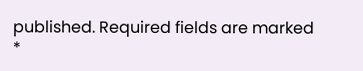published. Required fields are marked *